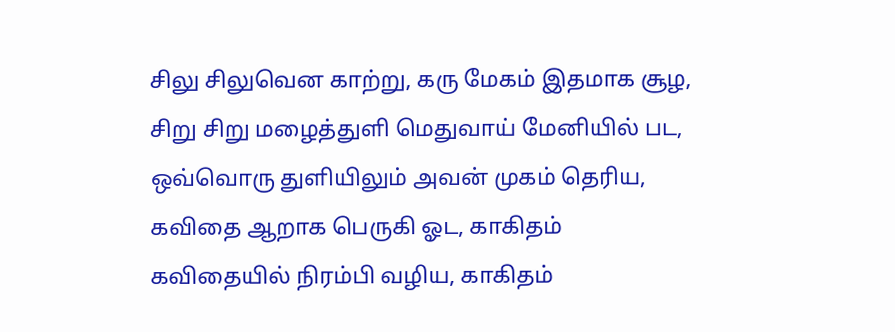சிலு சிலுவென காற்று, கரு மேகம் இதமாக சூழ, சிறு சிறு மழைத்துளி மெதுவாய் மேனியில் பட, ஒவ்வொரு துளியிலும் அவன் முகம் தெரிய, கவிதை ஆறாக பெருகி ஓட, காகிதம் கவிதையில் நிரம்பி வழிய, காகிதம்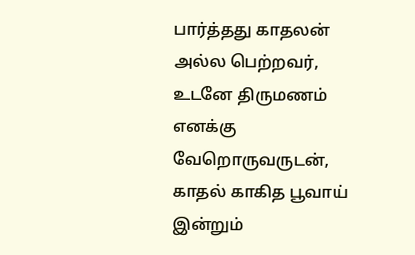பார்த்தது காதலன் அல்ல பெற்றவர், உடனே திருமணம் எனக்கு வேறொருவருடன், காதல் காகித பூவாய் இன்றும்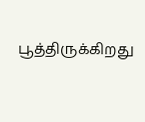பூத்திருக்கிறது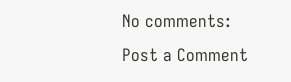No comments:
Post a Comment